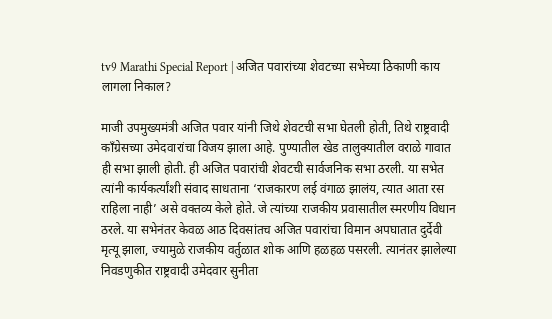tv9 Marathi Special Report | अजित पवारांच्या शेवटच्या सभेच्या ठिकाणी काय लागला निकाल?

माजी उपमुख्यमंत्री अजित पवार यांनी जिथे शेवटची सभा घेतली होती, तिथे राष्ट्रवादी काँग्रेसच्या उमेदवारांचा विजय झाला आहे. पुण्यातील खेड तालुक्यातील वराळे गावात ही सभा झाली होती. ही अजित पवारांची शेवटची सार्वजनिक सभा ठरली. या सभेत त्यांनी कार्यकर्त्यांशी संवाद साधताना ‘राजकारण लई वंगाळ झालंय, त्यात आता रस राहिला नाही’ असे वक्तव्य केले होते. जे त्यांच्या राजकीय प्रवासातील स्मरणीय विधान ठरले. या सभेनंतर केवळ आठ दिवसांतच अजित पवारांचा विमान अपघातात दुर्देवी मृत्यू झाला, ज्यामुळे राजकीय वर्तुळात शोक आणि हळहळ पसरली. त्यानंतर झालेल्या निवडणुकीत राष्ट्रवादी उमेदवार सुनीता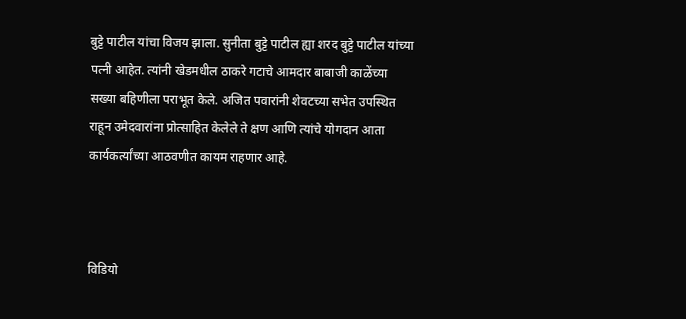बुट्टे पाटील यांचा विजय झाला. सुनीता बुट्टे पाटील ह्या शरद बुट्टे पाटील यांच्या पत्नी आहेत. त्यांनी खेडमधील ठाकरे गटाचे आमदार बाबाजी काळेंच्या सख्या बहिणीला पराभूत केले. अजित पवारांनी शेवटच्या सभेत उपस्थित राहून उमेदवारांना प्रोत्साहित केलेले ते क्षण आणि त्यांचे योगदान आता कार्यकर्त्यांच्या आठवणीत कायम राहणार आहे.



विडियो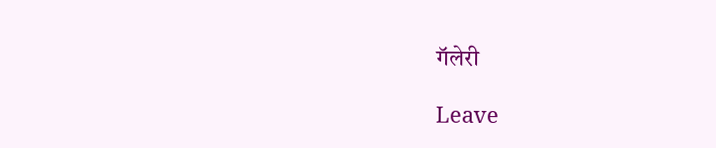गॅलेरी

Leave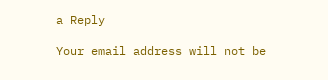a Reply

Your email address will not be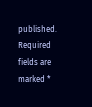published. Required fields are marked *